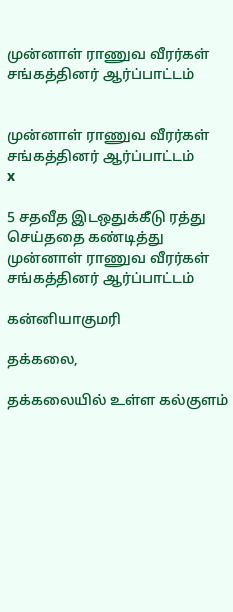முன்னாள் ராணுவ வீரர்கள் சங்கத்தினர் ஆர்ப்பாட்டம்


முன்னாள் ராணுவ வீரர்கள் சங்கத்தினர் ஆர்ப்பாட்டம்
x

5 சதவீத இடஒதுக்கீடு ரத்து செய்ததை கண்டித்து முன்னாள் ராணுவ வீரர்கள் சங்கத்தினர் ஆர்ப்பாட்டம்

கன்னியாகுமரி

தக்கலை,

தக்கலையில் உள்ள கல்குளம்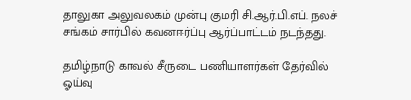தாலுகா அலுவலகம் முன்பு குமரி சி.ஆர்.பி.எப். நலச் சங்கம் சார்பில் கவனஈர்ப்பு ஆர்ப்பாட்டம் நடந்தது.

தமிழ்நாடு காவல் சீருடை பணியாளர்கள் தேர்வில் ஓய்வு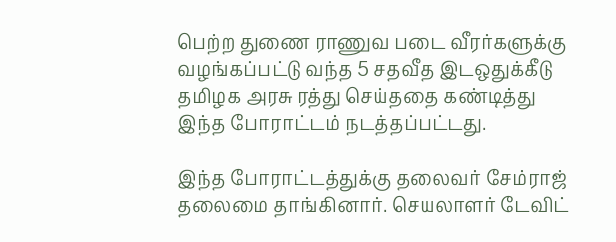பெற்ற துணை ராணுவ படை வீரர்களுக்கு வழங்கப்பட்டு வந்த 5 சதவீத இடஒதுக்கீடு தமிழக அரசு ரத்து செய்ததை கண்டித்து இந்த போராட்டம் நடத்தப்பட்டது.

இந்த போராட்டத்துக்கு தலைவர் சேம்ராஜ் தலைமை தாங்கினார். செயலாளர் டேவிட்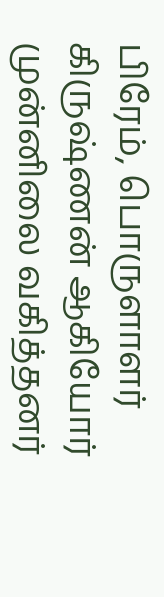பிரேம், பொருளாளர் கிருஷ்ணன் ஆகியோர் முன்னிலை வகித்தனர்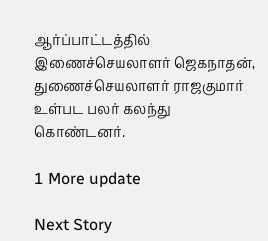ஆர்ப்பாட்டத்தில் இணைச்செயலாளர் ஜெகநாதன், துணைச்செயலாளர் ராஜகுமார் உள்பட பலர் கலந்து கொண்டனர்.

1 More update

Next Story